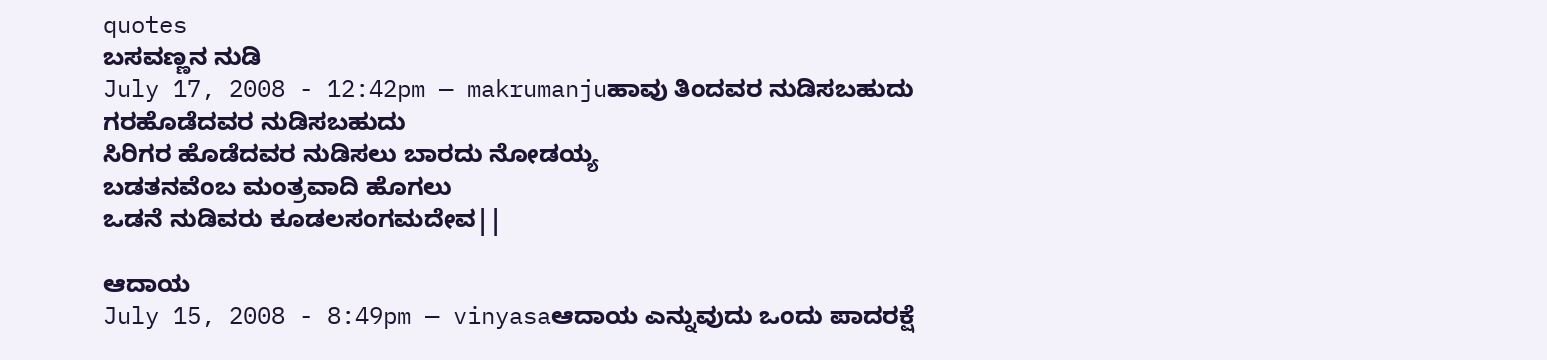quotes
ಬಸವಣ್ಣನ ನುಡಿ
July 17, 2008 - 12:42pm — makrumanjuಹಾವು ತಿಂದವರ ನುಡಿಸಬಹುದು
ಗರಹೊಡೆದವರ ನುಡಿಸಬಹುದು
ಸಿರಿಗರ ಹೊಡೆದವರ ನುಡಿಸಲು ಬಾರದು ನೋಡಯ್ಯ
ಬಡತನವೆಂಬ ಮಂತ್ರವಾದಿ ಹೊಗಲು
ಒಡನೆ ನುಡಿವರು ಕೂಡಲಸಂಗಮದೇವ||

ಆದಾಯ
July 15, 2008 - 8:49pm — vinyasaಆದಾಯ ಎನ್ನುವುದು ಒಂದು ಪಾದರಕ್ಷೆ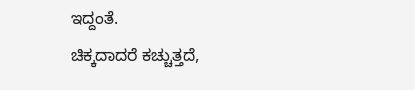ಇದ್ದಂತೆ.
ಚಿಕ್ಕದಾದರೆ ಕಚ್ಚುತ್ತದೆ,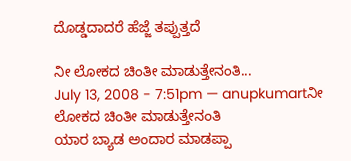ದೊಡ್ಡದಾದರೆ ಹೆಜ್ಜೆ ತಪ್ಪುತ್ತದೆ

ನೀ ಲೋಕದ ಚಿಂತೀ ಮಾಡುತ್ತೇನಂತಿ...
July 13, 2008 - 7:51pm — anupkumartನೀ ಲೋಕದ ಚಿಂತೀ ಮಾಡುತ್ತೇನಂತಿ
ಯಾರ ಬ್ಯಾಡ ಅಂದಾರ ಮಾಡಪ್ಪಾ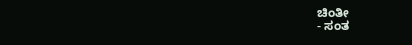ಚಿಂತೀ
- ಸಂತ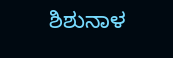ಶಿಶುನಾಳ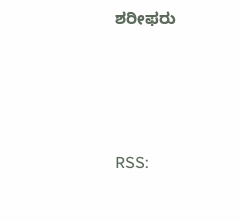ಶರೀಫರು





RSS: